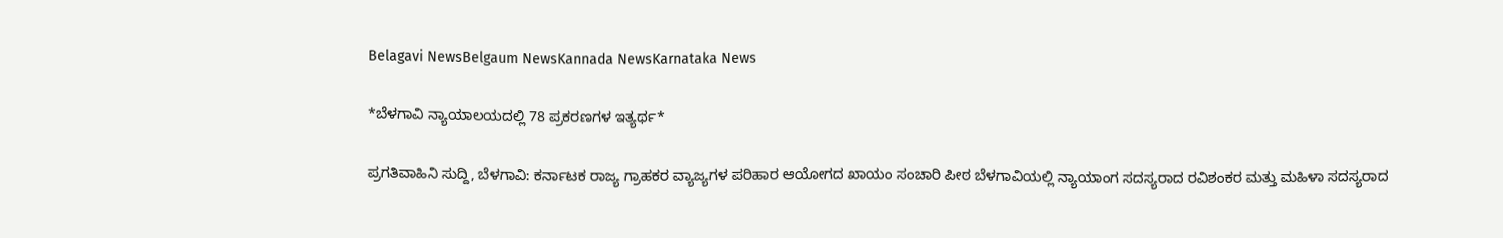Belagavi NewsBelgaum NewsKannada NewsKarnataka News

*ಬೆಳಗಾವಿ ನ್ಯಾಯಾಲಯದಲ್ಲಿ 78 ಪ್ರಕರಣಗಳ ಇತ್ಯರ್ಥ*

ಪ್ರಗತಿವಾಹಿನಿ ಸುದ್ದಿ, ಬೆಳಗಾವಿ: ಕರ್ನಾಟಕ ರಾಜ್ಯ ಗ್ರಾಹಕರ ವ್ಯಾಜ್ಯಗಳ ಪರಿಹಾರ ಆಯೋಗದ ಖಾಯಂ ಸಂಚಾರಿ ಪೀಠ ಬೆಳಗಾವಿಯಲ್ಲಿ ನ್ಯಾಯಾಂಗ ಸದಸ್ಯರಾದ ರವಿಶಂಕರ ಮತ್ತು ಮಹಿಳಾ ಸದಸ್ಯರಾದ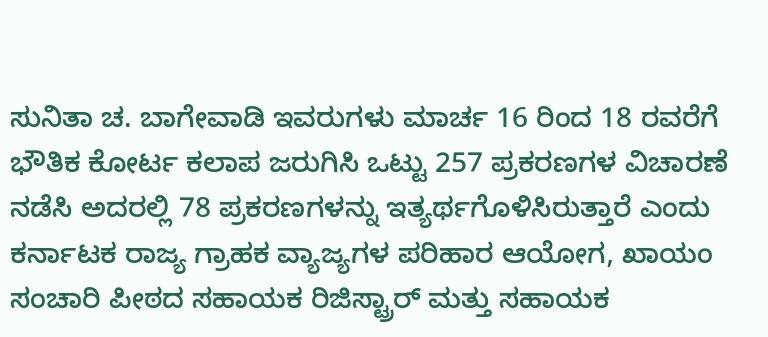ಸುನಿತಾ ಚ. ಬಾಗೇವಾಡಿ ಇವರುಗಳು ಮಾರ್ಚ 16 ರಿಂದ 18 ರವರೆಗೆ ಭೌತಿಕ ಕೋರ್ಟ ಕಲಾಪ ಜರುಗಿಸಿ ಒಟ್ಟು 257 ಪ್ರಕರಣಗಳ ವಿಚಾರಣೆ ನಡೆಸಿ ಅದರಲ್ಲಿ 78 ಪ್ರಕರಣಗಳನ್ನು ಇತ್ಯರ್ಥಗೊಳಿಸಿರುತ್ತಾರೆ ಎಂದು ಕರ್ನಾಟಕ ರಾಜ್ಯ ಗ್ರಾಹಕ ವ್ಯಾಜ್ಯಗಳ ಪರಿಹಾರ ಆಯೋಗ, ಖಾಯಂ ಸಂಚಾರಿ ಪೀಠದ ಸಹಾಯಕ ರಿಜಿಸ್ಟ್ರಾರ್ ಮತ್ತು ಸಹಾಯಕ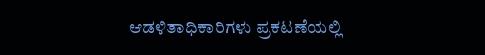ಆಡಳಿತಾಧಿಕಾರಿಗಳು ಪ್ರಕಟಣೆಯಲ್ಲಿ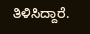ತಿಳಿಸಿದ್ದಾರೆ.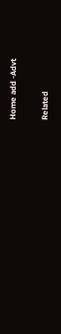Home add -Advt

Related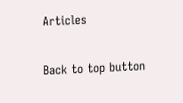Articles

Back to top button